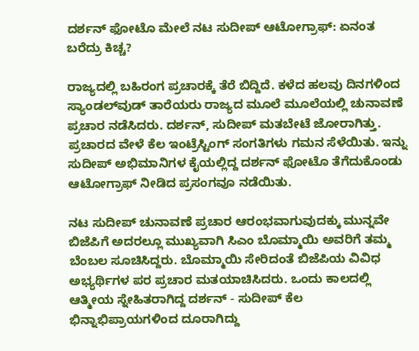ದರ್ಶನ್ ಫೋಟೊ ಮೇಲೆ ನಟ ಸುದೀಪ್ ಆಟೋಗ್ರಾಫ್: ಏನಂತ ಬರೆದ್ರು ಕಿಚ್ಚ?

ರಾಜ್ಯದಲ್ಲಿ ಬಹಿರಂಗ ಪ್ರಚಾರಕ್ಕೆ ತೆರೆ ಬಿದ್ದಿದೆ. ಕಳೆದ ಹಲವು ದಿನಗಳಿಂದ ಸ್ಯಾಂಡಲ್‌ವುಡ್ ತಾರೆಯರು ರಾಜ್ಯದ ಮೂಲೆ ಮೂಲೆಯಲ್ಲಿ ಚುನಾವಣೆ ಪ್ರಚಾರ ನಡೆಸಿದರು. ದರ್ಶನ್‌, ಸುದೀಪ್ ಮತಬೇಟೆ ಜೋರಾಗಿತ್ತು. ಪ್ರಚಾರದ ವೇಳೆ ಕೆಲ ಇಂಟ್ರೆಸ್ಟಿಂಗ್ ಸಂಗತಿಗಳು ಗಮನ ಸೆಳೆಯಿತು. ಇನ್ನು ಸುದೀಪ್ ಅಭಿಮಾನಿಗಳ ಕೈಯಲ್ಲಿದ್ದ ದರ್ಶನ್ ಫೋಟೊ ತೆಗೆದುಕೊಂಡು ಆಟೋಗ್ರಾಫ್ ನೀಡಿದ ಪ್ರಸಂಗವೂ ನಡೆಯಿತು.

ನಟ ಸುದೀಪ್ ಚುನಾವಣೆ ಪ್ರಚಾರ ಆರಂಭವಾಗುವುದಕ್ಕು ಮುನ್ನವೇ ಬಿಜೆಪಿಗೆ ಅದರಲ್ಲೂ ಮುಖ್ಯವಾಗಿ ಸಿಎಂ ಬೊಮ್ಮಾಯಿ ಅವರಿಗೆ ತಮ್ಮ ಬೆಂಬಲ ಸೂಚಿಸಿದ್ದರು. ಬೊಮ್ಮಾಯಿ ಸೇರಿದಂತೆ ಬಿಜೆಪಿಯ ವಿವಿಧ ಅಭ್ಯರ್ಥಿಗಳ ಪರ ಪ್ರಚಾರ ಮತಯಾಚಿಸಿದರು. ಒಂದು ಕಾಲದಲ್ಲಿ ಆತ್ಮೀಯ ಸ್ನೇಹಿತರಾಗಿದ್ದ ದರ್ಶನ್ - ಸುದೀಪ್ ಕೆಲ ಭಿನ್ನಾಭಿಪ್ರಾಯಗಳಿಂದ ದೂರಾಗಿದ್ದು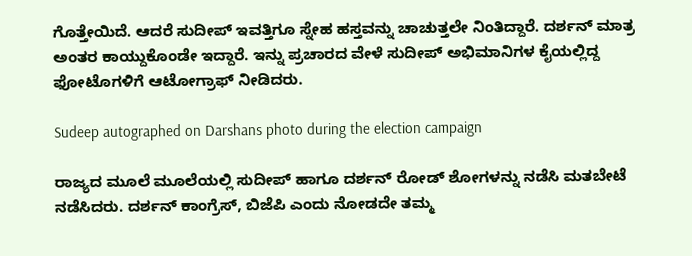ಗೊತ್ತೇಯಿದೆ. ಆದರೆ ಸುದೀಪ್ ಇವತ್ತಿಗೂ ಸ್ನೇಹ ಹಸ್ತವನ್ನು ಚಾಚುತ್ತಲೇ ನಿಂತಿದ್ದಾರೆ. ದರ್ಶನ್ ಮಾತ್ರ ಅಂತರ ಕಾಯ್ದುಕೊಂಡೇ ಇದ್ದಾರೆ. ಇನ್ನು ಪ್ರಚಾರದ ವೇಳೆ ಸುದೀಪ್ ಅಭಿಮಾನಿಗಳ ಕೈಯಲ್ಲಿದ್ದ ಫೋಟೊಗಳಿಗೆ ಆಟೋಗ್ರಾಫ್ ನೀಡಿದರು.

Sudeep autographed on Darshans photo during the election campaign

ರಾಜ್ಯದ ಮೂಲೆ ಮೂಲೆಯಲ್ಲಿ ಸುದೀಪ್ ಹಾಗೂ ದರ್ಶನ್ ರೋಡ್‌ ಶೋಗಳನ್ನು ನಡೆಸಿ ಮತಬೇಟೆ ನಡೆಸಿದರು. ದರ್ಶನ್ ಕಾಂಗ್ರೆಸ್, ಬಿಜೆಪಿ ಎಂದು ನೋಡದೇ ತಮ್ಮ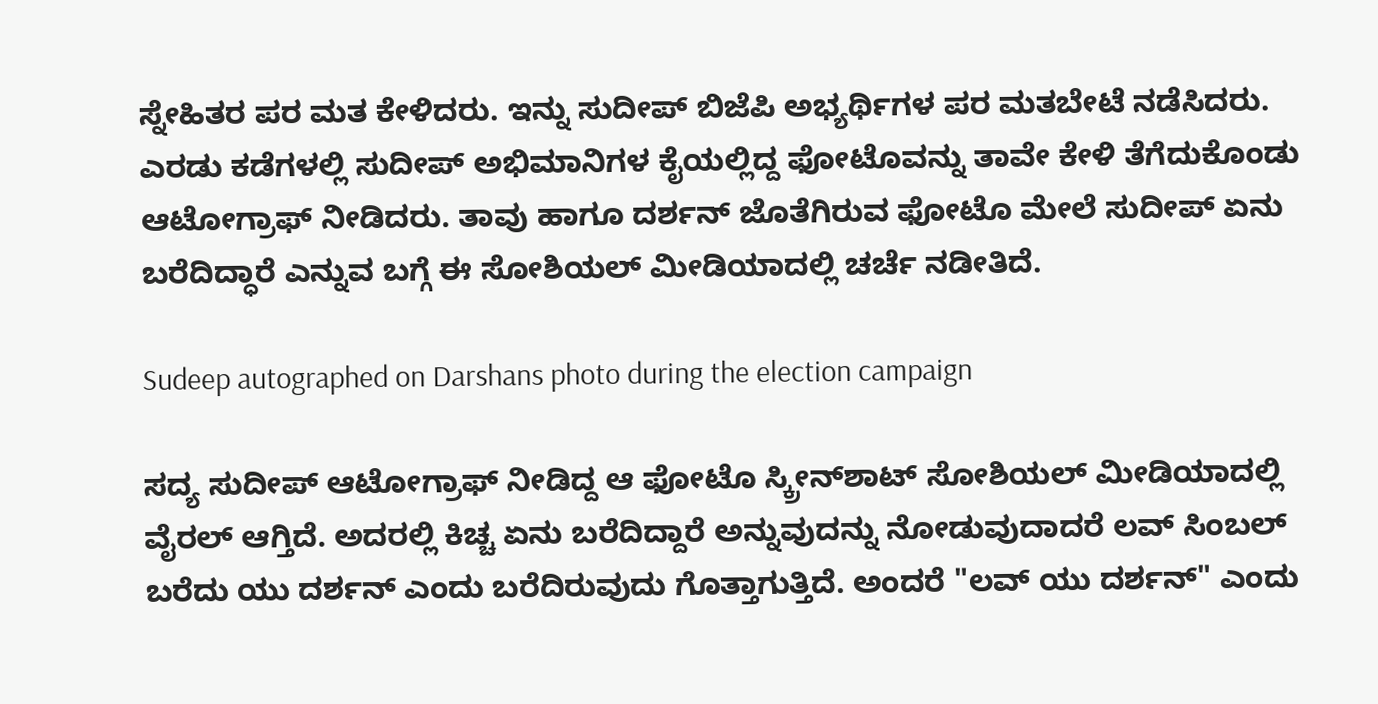ಸ್ನೇಹಿತರ ಪರ ಮತ ಕೇಳಿದರು. ಇನ್ನು ಸುದೀಪ್ ಬಿಜೆಪಿ ಅಭ್ಯರ್ಥಿಗಳ ಪರ ಮತಬೇಟೆ ನಡೆಸಿದರು. ಎರಡು ಕಡೆಗಳಲ್ಲಿ ಸುದೀಪ್ ಅಭಿಮಾನಿಗಳ ಕೈಯಲ್ಲಿದ್ದ ಫೋಟೊವನ್ನು ತಾವೇ ಕೇಳಿ ತೆಗೆದುಕೊಂಡು ಆಟೋಗ್ರಾಫ್ ನೀಡಿದರು. ತಾವು ಹಾಗೂ ದರ್ಶನ್ ಜೊತೆಗಿರುವ ಫೋಟೊ ಮೇಲೆ ಸುದೀಪ್ ಏನು ಬರೆದಿದ್ಧಾರೆ ಎನ್ನುವ ಬಗ್ಗೆ ಈ ಸೋಶಿಯಲ್ ಮೀಡಿಯಾದಲ್ಲಿ ಚರ್ಚೆ ನಡೀತಿದೆ.

Sudeep autographed on Darshans photo during the election campaign

ಸದ್ಯ ಸುದೀಪ್ ಆಟೋಗ್ರಾಫ್ ನೀಡಿದ್ದ ಆ ಫೋಟೊ ಸ್ಕ್ರೀನ್‌ಶಾಟ್ ಸೋಶಿಯಲ್ ಮೀಡಿಯಾದಲ್ಲಿ ವೈರಲ್ ಆಗ್ತಿದೆ. ಅದರಲ್ಲಿ ಕಿಚ್ಚ ಏನು ಬರೆದಿದ್ದಾರೆ ಅನ್ನುವುದನ್ನು ನೋಡುವುದಾದರೆ ಲವ್ ಸಿಂಬಲ್ ಬರೆದು ಯು ದರ್ಶನ್ ಎಂದು ಬರೆದಿರುವುದು ಗೊತ್ತಾಗುತ್ತಿದೆ. ಅಂದರೆ "ಲವ್ ಯು ದರ್ಶನ್" ಎಂದು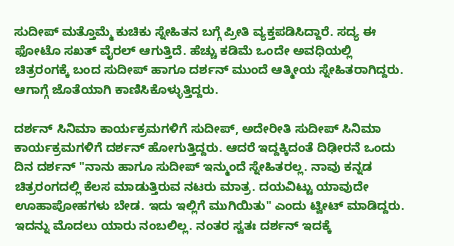ಸುದೀಪ್ ಮತ್ತೊಮ್ಮೆ ಕುಚಿಕು ಸ್ನೇಹಿತನ ಬಗ್ಗೆ ಪ್ರೀತಿ ವ್ಯಕ್ತಪಡಿಸಿದ್ದಾರೆ. ಸದ್ಯ ಈ ಫೋಟೊ ಸಖತ್ ವೈರಲ್ ಆಗುತ್ತಿದೆ. ಹೆಚ್ಚು ಕಡಿಮೆ ಒಂದೇ ಅವಧಿಯಲ್ಲಿ ಚಿತ್ರರಂಗಕ್ಕೆ ಬಂದ ಸುದೀಪ್ ಹಾಗೂ ದರ್ಶನ್ ಮುಂದೆ ಆತ್ಮೀಯ ಸ್ನೇಹಿತರಾಗಿದ್ದರು. ಆಗಾಗ್ಗೆ ಜೊತೆಯಾಗಿ ಕಾಣಿಸಿಕೊಳ್ಳುತ್ತಿದ್ದರು.

ದರ್ಶನ್ ಸಿನಿಮಾ ಕಾರ್ಯಕ್ರಮಗಳಿಗೆ ಸುದೀಪ್‌, ಅದೇರೀತಿ ಸುದೀಪ್ ಸಿನಿಮಾ ಕಾರ್ಯಕ್ರಮಗಳಿಗೆ ದರ್ಶನ್ ಹೋಗುತ್ತಿದ್ದರು. ಆದರೆ ಇದ್ದಕ್ಕಿದಂತೆ ದಿಢೀರನೆ ಒಂದು ದಿನ ದರ್ಶನ್ "ನಾನು ಹಾಗೂ ಸುದೀಪ್ ಇನ್ಮುಂದೆ ಸ್ನೇಹಿತರಲ್ಲ. ನಾವು ಕನ್ನಡ ಚಿತ್ರರಂಗದಲ್ಲಿ ಕೆಲಸ ಮಾಡುತ್ತಿರುವ ನಟರು ಮಾತ್ರ. ದಯವಿಟ್ಟು ಯಾವುದೇ ಊಹಾಪೋಹಗಳು ಬೇಡ. ಇದು ಇಲ್ಲಿಗೆ ಮುಗಿಯಿತು" ಎಂದು ಟ್ವೀಟ್ ಮಾಡಿದ್ದರು. ಇದನ್ನು ಮೊದಲು ಯಾರು ನಂಬಲಿಲ್ಲ. ನಂತರ ಸ್ವತಃ ದರ್ಶನ್ ಇದಕ್ಕೆ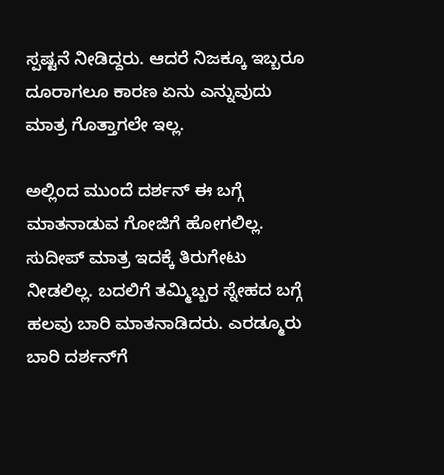ಸ್ಪಷ್ಟನೆ ನೀಡಿದ್ದರು. ಆದರೆ ನಿಜಕ್ಕೂ ಇಬ್ಬರೂ ದೂರಾಗಲೂ ಕಾರಣ ಏನು ಎನ್ನುವುದು ಮಾತ್ರ ಗೊತ್ತಾಗಲೇ ಇಲ್ಲ.

ಅಲ್ಲಿಂದ ಮುಂದೆ ದರ್ಶನ್ ಈ ಬಗ್ಗೆ ಮಾತನಾಡುವ ಗೋಜಿಗೆ ಹೋಗಲಿಲ್ಲ. ಸುದೀಪ್ ಮಾತ್ರ ಇದಕ್ಕೆ ತಿರುಗೇಟು ನೀಡಲಿಲ್ಲ. ಬದಲಿಗೆ ತಮ್ಮಿಬ್ಬರ ಸ್ನೇಹದ ಬಗ್ಗೆ ಹಲವು ಬಾರಿ ಮಾತನಾಡಿದರು. ಎರಡ್ಮೂರು ಬಾರಿ ದರ್ಶನ್‌ಗೆ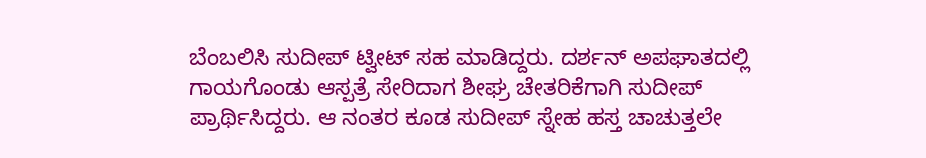ಬೆಂಬಲಿಸಿ ಸುದೀಪ್ ಟ್ವೀಟ್ ಸಹ ಮಾಡಿದ್ದರು. ದರ್ಶನ್ ಅಪಘಾತದಲ್ಲಿ ಗಾಯಗೊಂಡು ಆಸ್ಪತ್ರೆ ಸೇರಿದಾಗ ಶೀಘ್ರ ಚೇತರಿಕೆಗಾಗಿ ಸುದೀಪ್ ಪ್ರಾರ್ಥಿಸಿದ್ದರು. ಆ ನಂತರ ಕೂಡ ಸುದೀಪ್ ಸ್ನೇಹ ಹಸ್ತ ಚಾಚುತ್ತಲೇ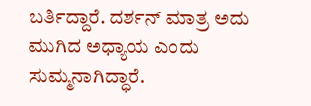ಬರ್ತಿದ್ದಾರೆ. ದರ್ಶನ್ ಮಾತ್ರ ಅದು ಮುಗಿದ ಅಧ್ಯಾಯ ಎಂದು ಸುಮ್ಮನಾಗಿದ್ಧಾರೆ.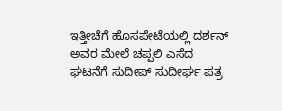ಇತ್ತೀಚೆಗೆ ಹೊಸಪೇಟೆಯಲ್ಲಿ ದರ್ಶನ್ ಅವರ ಮೇಲೆ ಚಪ್ಪಲಿ ಎಸೆದ ಘಟನೆಗೆ ಸುದೀಪ್ ಸುದೀರ್ಘ ಪತ್ರ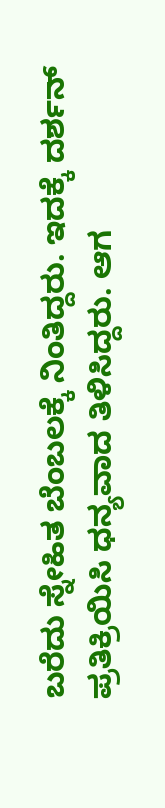ಬರೆದು ಸ್ನೇಹಿತ ಬೆಂಬಲಕ್ಕೆ ನಿಂತಿದ್ದರು. ಇದಕ್ಕೆ ದರ್ಶನ್ ಪ್ರತಿಕ್ರಿಯಿಸಿ ಧನ್ಯವಾದ ತಿಳಿಸಿದ್ದರು. ಆಗ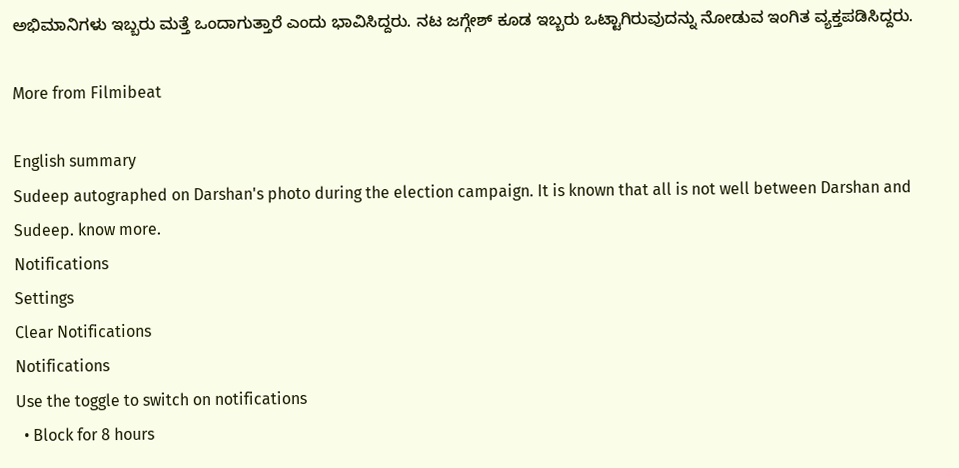ಅಭಿಮಾನಿಗಳು ಇಬ್ಬರು ಮತ್ತೆ ಒಂದಾಗುತ್ತಾರೆ ಎಂದು ಭಾವಿಸಿದ್ದರು. ನಟ ಜಗ್ಗೇಶ್ ಕೂಡ ಇಬ್ಬರು ಒಟ್ಟಾಗಿರುವುದನ್ನು ನೋಡುವ ಇಂಗಿತ ವ್ಯಕ್ತಪಡಿಸಿದ್ದರು.

More from Filmibeat

English summary
Sudeep autographed on Darshan's photo during the election campaign. It is known that all is not well between Darshan and Sudeep. know more.
Notifications
Settings
Clear Notifications
Notifications
Use the toggle to switch on notifications
  • Block for 8 hours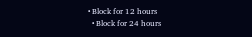• Block for 12 hours
  • Block for 24 hours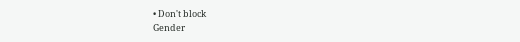• Don't block
Gender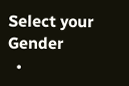Select your Gender
  •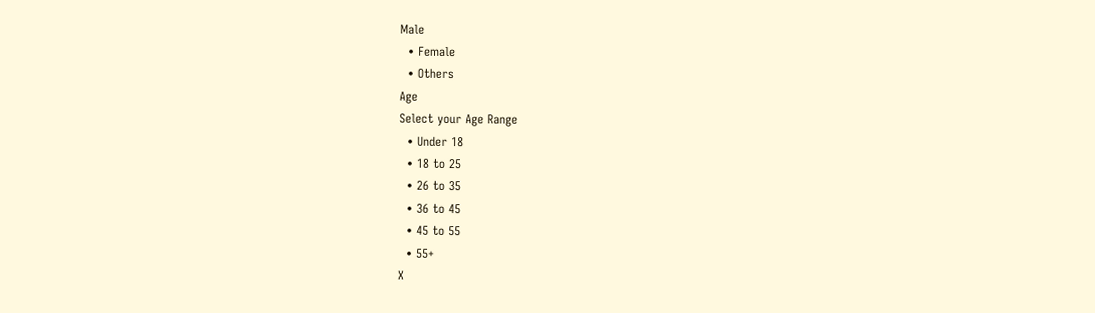Male
  • Female
  • Others
Age
Select your Age Range
  • Under 18
  • 18 to 25
  • 26 to 35
  • 36 to 45
  • 45 to 55
  • 55+
X